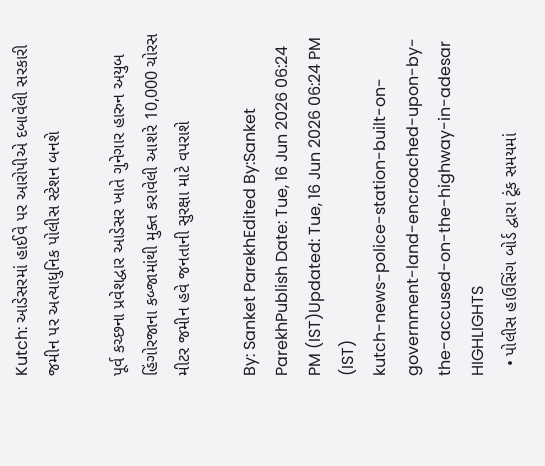Kutch: આડેસરમાં હાઈવે પર આરોપીએ દબાવેલી સરકારી જમીન પર અત્યાધુનિક પોલીસ સ્ટેશન બનશે

પૂર્વ કચ્છના પ્રવેશદ્વાર આડેસર ખાતે ગુનેગાર હારુન અયુબ હિંગોરજાના કબ્જામાંથી મુક્ત કરાવેલી આશરે 10,000 ચોરસ મીટર જમીન હવે જનતાની સુરક્ષા માટે વપરાશે

By: Sanket ParekhEdited By:Sanket ParekhPublish Date: Tue, 16 Jun 2026 06:24 PM (IST)Updated: Tue, 16 Jun 2026 06:24 PM (IST)
kutch-news-police-station-built-on-government-land-encroached-upon-by-the-accused-on-the-highway-in-adesar
HIGHLIGHTS
  • પોલીસ હાઉસિંગ બોર્ડ દ્વારા ટૂંક સમયમાં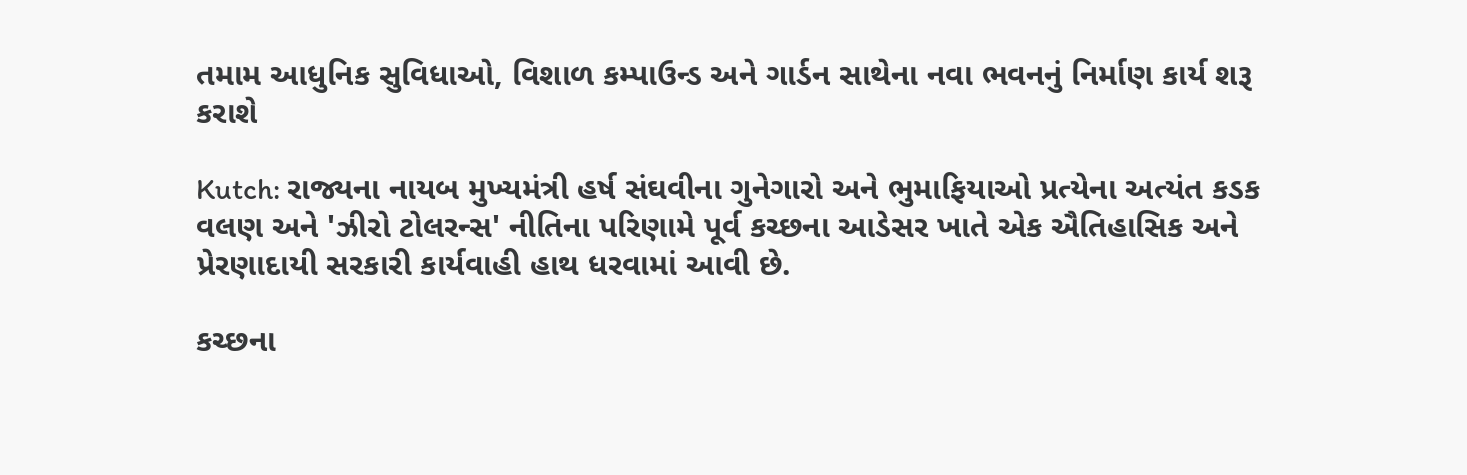તમામ આધુનિક સુવિધાઓ, વિશાળ કમ્પાઉન્ડ અને ગાર્ડન સાથેના નવા ભવનનું નિર્માણ કાર્ય શરૂ કરાશે

Kutch: રાજ્યના નાયબ મુખ્યમંત્રી હર્ષ સંઘવીના ગુનેગારો અને ભુમાફિયાઓ પ્રત્યેના અત્યંત કડક વલણ અને 'ઝીરો ટોલરન્સ' નીતિના પરિણામે પૂર્વ કચ્છના આડેસર ખાતે એક ઐતિહાસિક અને પ્રેરણાદાયી સરકારી કાર્યવાહી હાથ ધરવામાં આવી છે.

કચ્છના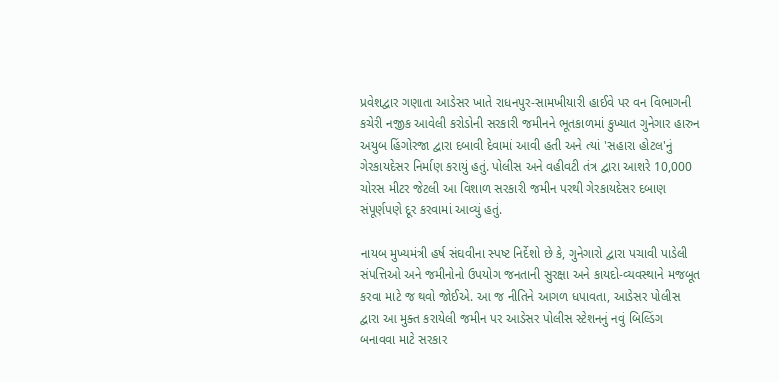પ્રવેશદ્વાર ગણાતા આડેસર ખાતે રાધનપુર-સામખીયારી હાઈવે પર વન વિભાગની કચેરી નજીક આવેલી કરોડોની સરકારી જમીનને ભૂતકાળમાં કુખ્યાત ગુનેગાર હારુન અયુબ હિંગોરજા દ્વારા દબાવી દેવામાં આવી હતી અને ત્યાં 'સહારા હોટલ'નું ગેરકાયદેસર નિર્માણ કરાયું હતું. પોલીસ અને વહીવટી તંત્ર દ્વારા આશરે 10,000 ચોરસ મીટર જેટલી આ વિશાળ સરકારી જમીન પરથી ગેરકાયદેસર દબાણ સંપૂર્ણપણે દૂર કરવામાં આવ્યું હતું.

નાયબ મુખ્યમંત્રી હર્ષ સંઘવીના સ્પષ્ટ નિર્દેશો છે કે, ગુનેગારો દ્વારા પચાવી પાડેલી સંપત્તિઓ અને જમીનોનો ઉપયોગ જનતાની સુરક્ષા અને કાયદો-વ્યવસ્થાને મજબૂત કરવા માટે જ થવો જોઈએ. આ જ નીતિને આગળ ધપાવતા, આડેસર પોલીસ દ્વારા આ મુક્ત કરાયેલી જમીન પર આડેસર પોલીસ સ્ટેશનનું નવું બિલ્ડિંગ બનાવવા માટે સરકાર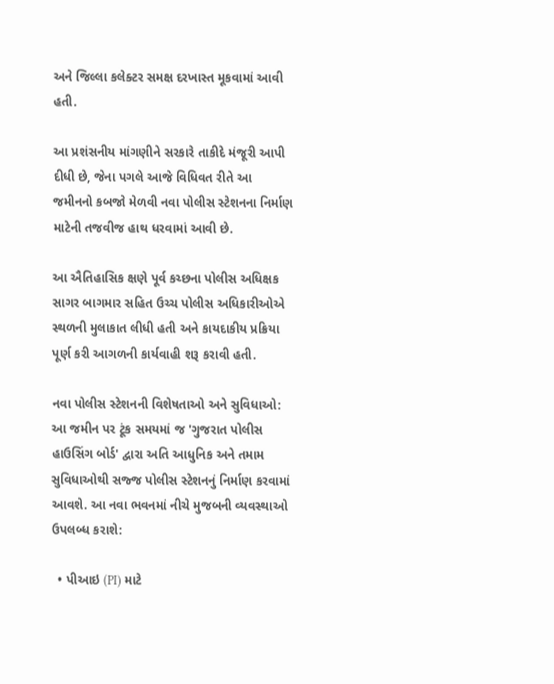અને જિલ્લા કલેક્ટર સમક્ષ દરખાસ્ત મૂકવામાં આવી હતી.

આ પ્રશંસનીય માંગણીને સરકારે તાકીદે મંજૂરી આપી દીધી છે, જેના પગલે આજે વિધિવત રીતે આ જમીનનો કબજો મેળવી નવા પોલીસ સ્ટેશનના નિર્માણ માટેની તજવીજ હાથ ધરવામાં આવી છે.

આ ઐતિહાસિક ક્ષણે પૂર્વ કચ્છના પોલીસ અધિક્ષક સાગર બાગમાર સહિત ઉચ્ચ પોલીસ અધિકારીઓએ સ્થળની મુલાકાત લીધી હતી અને કાયદાકીય પ્રક્રિયા પૂર્ણ કરી આગળની કાર્યવાહી શરૂ કરાવી હતી.

નવા પોલીસ સ્ટેશનની વિશેષતાઓ અને સુવિધાઓ:
આ જમીન પર ટૂંક સમયમાં જ 'ગુજરાત પોલીસ હાઉસિંગ બોર્ડ' દ્વારા અતિ આધુનિક અને તમામ સુવિધાઓથી સજ્જ પોલીસ સ્ટેશનનું નિર્માણ કરવામાં આવશે. આ નવા ભવનમાં નીચે મુજબની વ્યવસ્થાઓ ઉપલબ્ધ કરાશે:

  • પીઆઇ (PI) માટે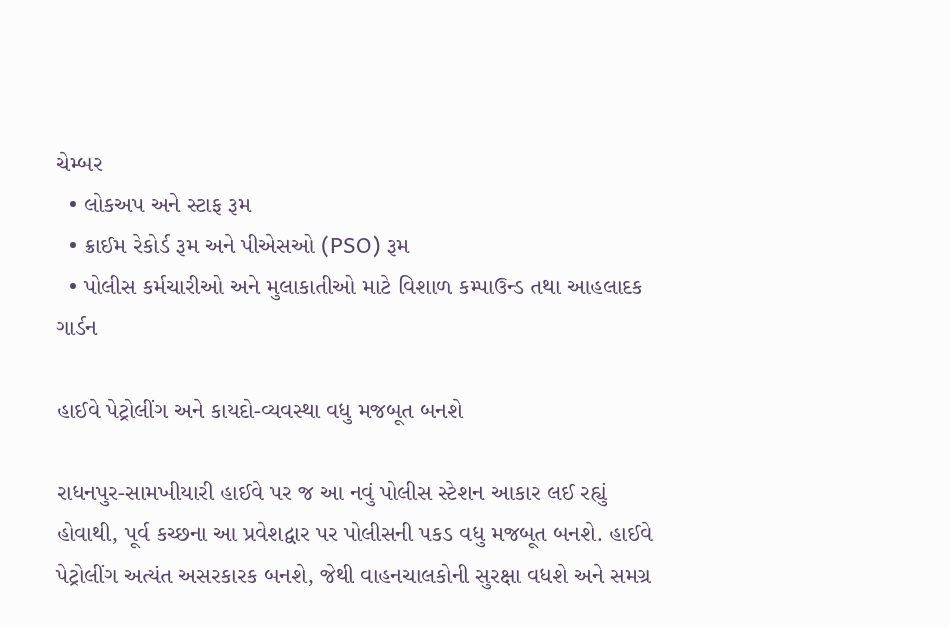ચેમ્બર
  • લોકઅપ અને સ્ટાફ રૂમ
  • ક્રાઈમ રેકોર્ડ રૂમ અને પીએસઓ (PSO) રૂમ
  • પોલીસ કર્મચારીઓ અને મુલાકાતીઓ માટે વિશાળ કમ્પાઉન્ડ તથા આહલાદક ગાર્ડન

હાઈવે પેટ્રોલીંગ અને કાયદો-વ્યવસ્થા વધુ મજબૂત બનશે

રાધનપુર-સામખીયારી હાઈવે પર જ આ નવું પોલીસ સ્ટેશન આકાર લઈ રહ્યું હોવાથી, પૂર્વ કચ્છના આ પ્રવેશદ્વાર પર પોલીસની પકડ વધુ મજબૂત બનશે. હાઈવે પેટ્રોલીંગ અત્યંત અસરકારક બનશે, જેથી વાહનચાલકોની સુરક્ષા વધશે અને સમગ્ર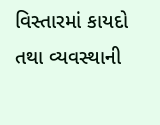વિસ્તારમાં કાયદો તથા વ્યવસ્થાની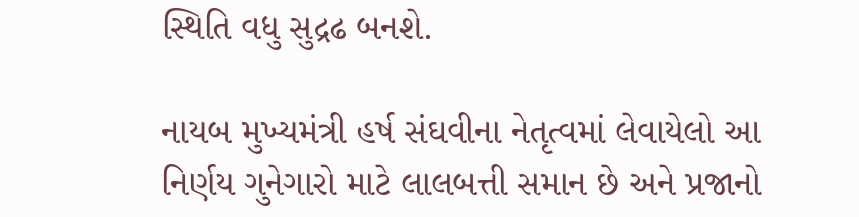સ્થિતિ વધુ સુદ્રઢ બનશે.

નાયબ મુખ્યમંત્રી હર્ષ સંઘવીના નેતૃત્વમાં લેવાયેલો આ નિર્ણય ગુનેગારો માટે લાલબત્તી સમાન છે અને પ્રજાનો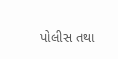પોલીસ તથા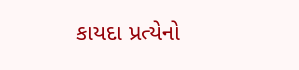કાયદા પ્રત્યેનો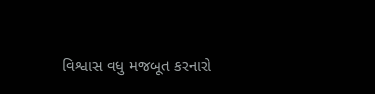વિશ્વાસ વધુ મજબૂત કરનારો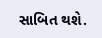સાબિત થશે.